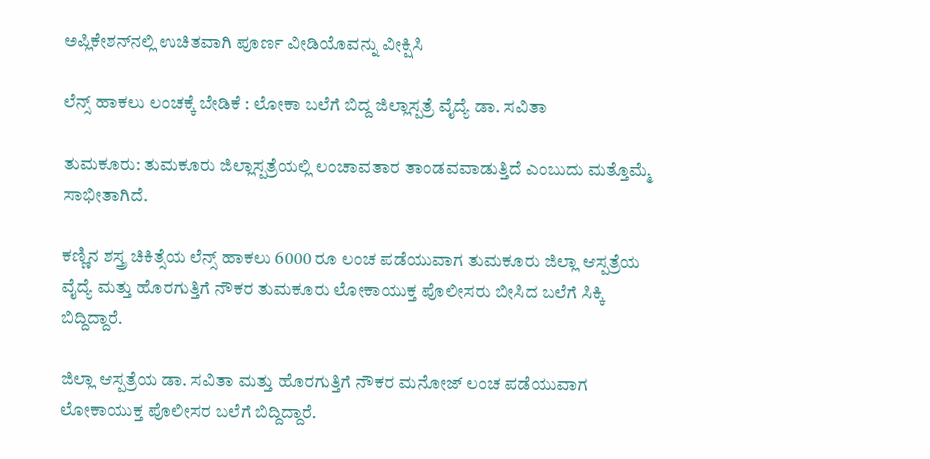ಅಪ್ಲಿಕೇಶನ್‌ನಲ್ಲಿ ಉಚಿತವಾಗಿ ಪೂರ್ಣ ವೀಡಿಯೊವನ್ನು ವೀಕ್ಷಿಸಿ

ಲೆನ್ಸ್ ಹಾಕಲು ಲಂಚಕ್ಕೆ ಬೇಡಿಕೆ : ಲೋಕಾ ಬಲೆಗೆ ಬಿದ್ದ ಜಿಲ್ಲಾಸ್ಪತ್ರೆ ವೈದ್ಯೆ ಡಾ. ಸವಿತಾ

ತುಮಕೂರು: ತುಮಕೂರು ಜಿಲ್ಲಾಸ್ಪತ್ರೆಯಲ್ಲಿ ಲಂಚಾವತಾರ ತಾಂಡವವಾಡುತ್ತಿದೆ ಎಂಬುದು ಮತ್ತೊಮ್ಮೆ ಸಾಭೀತಾಗಿದೆ.

ಕಣ್ಣಿನ ಶಸ್ತ್ರ ಚಿಕಿತ್ಸೆಯ ಲೆನ್ಸ್ ಹಾಕಲು 6000 ರೂ ಲಂಚ ಪಡೆಯುವಾಗ ತುಮಕೂರು ಜಿಲ್ಲಾ ಆಸ್ಪತ್ರೆಯ ವೈದ್ಯೆ ಮತ್ತು ಹೊರಗುತ್ತಿಗೆ ನೌಕರ ತುಮಕೂರು ಲೋಕಾಯುಕ್ತ ಪೊಲೀಸರು ಬೀಸಿದ ಬಲೆಗೆ ಸಿಕ್ಕಿ ಬಿದ್ದಿದ್ದಾರೆ.

ಜಿಲ್ಲಾ ಆಸ್ಪತ್ರೆಯ ಡಾ. ಸವಿತಾ ಮತ್ತು ಹೊರಗುತ್ತಿಗೆ ನೌಕರ ಮನೋಜ್ ಲಂಚ ಪಡೆಯುವಾಗ ಲೋಕಾಯುಕ್ತ ಪೊಲೀಸರ ಬಲೆಗೆ ಬಿದ್ದಿದ್ದಾರೆ.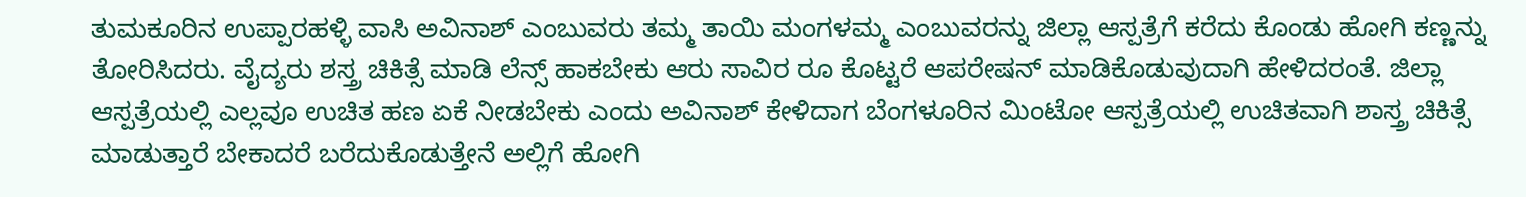ತುಮಕೂರಿನ ಉಪ್ಪಾರಹಳ್ಳಿ ವಾಸಿ ಅವಿನಾಶ್ ಎಂಬುವರು ತಮ್ಮ ತಾಯಿ ಮಂಗಳಮ್ಮ ಎಂಬುವರನ್ನು ಜಿಲ್ಲಾ ಆಸ್ಪತ್ರೆಗೆ ಕರೆದು ಕೊಂಡು ಹೋಗಿ ಕಣ್ಣನ್ನು ತೋರಿಸಿದರು. ವೈದ್ಯರು ಶಸ್ತ್ರ ಚಿಕಿತ್ಸೆ ಮಾಡಿ ಲೆನ್ಸ್ ಹಾಕಬೇಕು ಆರು ಸಾವಿರ ರೂ ಕೊಟ್ಟರೆ ಆಪರೇಷನ್‌ ಮಾಡಿಕೊಡುವುದಾಗಿ ಹೇಳಿದರಂತೆ. ಜಿಲ್ಲಾ ಆಸ್ಪತ್ರೆಯಲ್ಲಿ ಎಲ್ಲವೂ ಉಚಿತ ಹಣ ಏಕೆ ನೀಡಬೇಕು ಎಂದು ಅವಿನಾಶ್ ಕೇಳಿದಾಗ ಬೆಂಗಳೂರಿನ ಮಿಂಟೋ ಆಸ್ಪತ್ರೆಯಲ್ಲಿ ಉಚಿತವಾಗಿ ಶಾಸ್ತ್ರ ಚಿಕಿತ್ಸೆ ಮಾಡುತ್ತಾರೆ ಬೇಕಾದರೆ ಬರೆದುಕೊಡುತ್ತೇನೆ ಅಲ್ಲಿಗೆ ಹೋಗಿ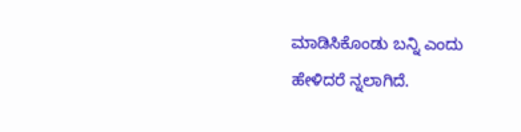ಮಾಡಿಸಿಕೊಂಡು ಬನ್ನಿ ಎಂದು ಹೇಳಿದರೆ ನ್ನಲಾಗಿದೆ.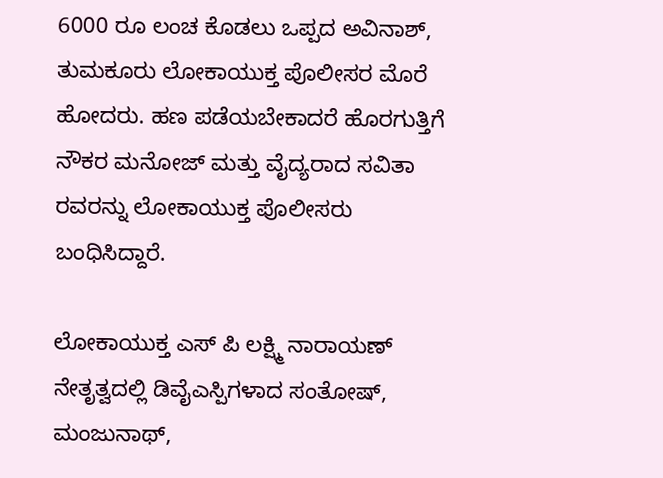6000 ರೂ ಲಂಚ ಕೊಡಲು ಒಪ್ಪದ ಅವಿನಾಶ್, ತುಮಕೂರು ಲೋಕಾಯುಕ್ತ ಪೊಲೀಸರ ಮೊರೆ ಹೋದರು. ಹಣ ಪಡೆಯಬೇಕಾದರೆ ಹೊರಗುತ್ತಿಗೆ ನೌಕರ ಮನೋಜ್ ಮತ್ತು ವೈದ್ಯರಾದ ಸವಿತಾ ರವರನ್ನು ಲೋಕಾಯುಕ್ತ ಪೊಲೀಸರು ಬಂಧಿಸಿದ್ದಾರೆ.

ಲೋಕಾಯುಕ್ತ ಎಸ್ ಪಿ ಲಕ್ಷ್ಮಿ ನಾರಾಯಣ್ ನೇತೃತ್ವದಲ್ಲಿ ಡಿವೈಎಸ್ಪಿಗಳಾದ ಸಂತೋಷ್‌, ಮಂಜುನಾಥ್,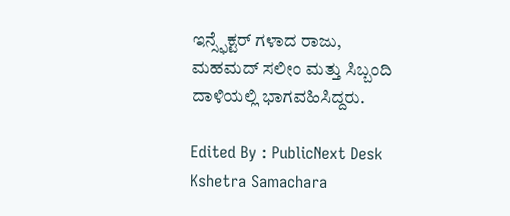ಇನ್ಸ್ಫೆಕ್ಟರ್ ಗಳಾದ ರಾಜು, ಮಹಮದ್‌ ಸಲೀಂ ಮತ್ತು ಸಿಬ್ಬಂದಿ ದಾಳಿಯಲ್ಲಿ ಭಾಗವಹಿಸಿದ್ದರು.

Edited By : PublicNext Desk
Kshetra Samachara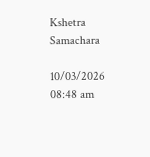Kshetra Samachara

10/03/2026 08:48 am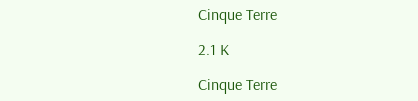Cinque Terre

2.1 K

Cinque Terre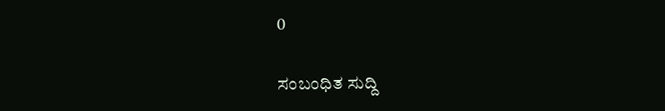0

ಸಂಬಂಧಿತ ಸುದ್ದಿ